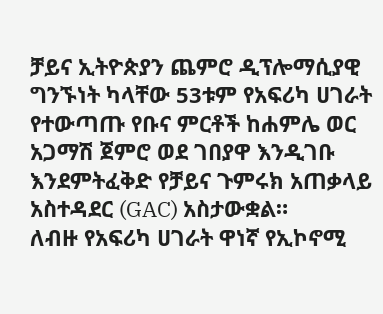ቻይና ኢትዮጵያን ጨምሮ ዲፕሎማሲያዊ ግንኙነት ካላቸው 53ቱም የአፍሪካ ሀገራት የተውጣጡ የቡና ምርቶች ከሐምሌ ወር አጋማሽ ጀምሮ ወደ ገበያዋ እንዲገቡ እንደምትፈቅድ የቻይና ጉምሩክ አጠቃላይ አስተዳደር (GAC) አስታውቋል።
ለብዙ የአፍሪካ ሀገራት ዋነኛ የኢኮኖሚ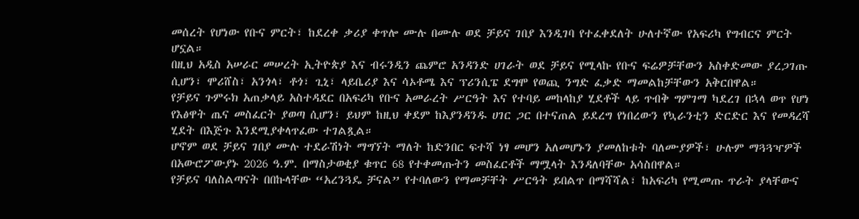መሰረት የሆነው የቡና ምርት፣ ከደረቀ ቃሪያ ቀጥሎ ሙሉ በሙሉ ወደ ቻይና ገበያ እንዲገባ የተፈቀደለት ሁለተኛው የአፍሪካ የግብርና ምርት ሆኗል።
በዚህ አዲስ አሠራር መሠረት ኢትዮጵያ እና ብሩንዲን ጨምሮ አንዳንድ ሀገራት ወደ ቻይና የሚላኩ የቡና ፍሬዎቻቸውን አስቀድመው ያረጋገጡ ሲሆን፣ ሞሪሸስ፣ አንጎላ፣ ቶጎ፣ ጊኒ፣ ላይቤሪያ እና ሳኦቶሜ እና ፕሪንሲፔ ደግሞ የወጪ ንግድ ፈቃድ ማመልከቻቸውን አቅርበዋል።
የቻይና ጉምሩክ አጠቃላይ አስተዳደር በአፍሪካ የቡና አመራረት ሥርዓት እና የተባይ መከላከያ ሂደቶች ላይ ጥብቅ ግምገማ ካደረገ በኋላ ወጥ የሆነ የእፅዋት ጤና መስፈርት ያወጣ ሲሆን፣ ይህም ከዚህ ቀደም ከእያንዳንዱ ሀገር ጋር በተናጠል ይደረግ የነበረውን የኳራንቲን ድርድር እና የመዳረሻ ሂደት በእጅጉ እንደሚያቀላጥፈው ተገልጿል።
ሆኖም ወደ ቻይና ገበያ ሙሉ ተደራሽነት ማግኘት ማለት ከድንበር ፍተሻ ነፃ መሆን አለመሆኑን ያመለከቱት ባለሙያዎች፣ ሁሉም ማጓጓዣዎች በአውሮፖውያኑ 2026 ዓ.ም. በማስታወቂያ ቁጥር 68 የተቀመጡትን መስፈርቶች ማሟላት እንዳለባቸው አሳስበዋል።
የቻይና ባለስልጣናት በበኩላቸው “አረንጓዴ ቻናል” የተባለውን የማመቻቸት ሥርዓት ይበልጥ በማሻሻል፣ ከአፍሪካ የሚመጡ ጥራት ያላቸውና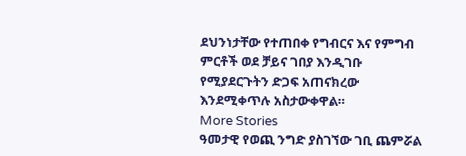ደህንነታቸው የተጠበቀ የግብርና እና የምግብ ምርቶች ወደ ቻይና ገበያ እንዲገቡ የሚያደርጉትን ድጋፍ አጠናክረው እንደሚቀጥሉ አስታውቀዋል።
More Stories
ዓመታዊ የወጪ ንግድ ያስገኘው ገቢ ጨምሯል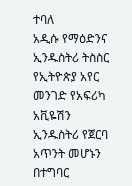ተባለ
አዲሱ የማዕድንና ኢንዱስትሪ ትስስር
የኢትዮጵያ አየር መንገድ የአፍሪካ አቪዬሽን ኢንዱስትሪ የጀርባ አጥንት መሆኑን በተግባር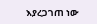እያረጋገጠ ነው